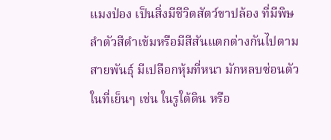แมงป่อง เป็นสิ่งมีชีวิตสัตว์ขาปล้อง ที่มีพิษ ลำตัวสีดำเข้มหรือมีสีสันแตกต่างกันไปตามสายพันธุ์ มีเปลือกหุ้มที่หนา มักหลบซ่อนตัวในที่เย็นๆ เช่น ในรูใต้ดิน หรือ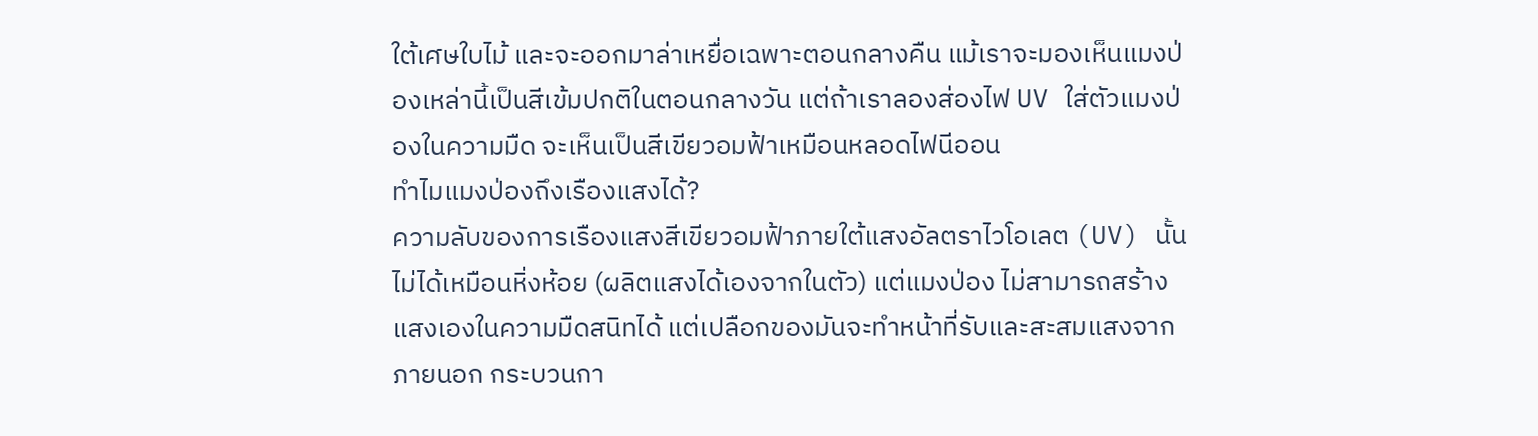ใต้เศษใบไม้ และจะออกมาล่าเหยื่อเฉพาะตอนกลางคืน แม้เราจะมองเห็นแมงป่องเหล่านี้เป็นสีเข้มปกติในตอนกลางวัน แต่ถ้าเราลองส่องไฟ UV ใส่ตัวแมงป่องในความมืด จะเห็นเป็นสีเขียวอมฟ้าเหมือนหลอดไฟนีออน
ทำไมแมงป่องถึงเรืองแสงได้?
ความลับของการเรืองแสงสีเขียวอมฟ้าภายใต้แสงอัลตราไวโอเลต (UV) นั้น ไม่ได้เหมือนหิ่งห้อย (ผลิตแสงได้เองจากในตัว) แต่แมงป่อง ไม่สามารถสร้างแสงเองในความมืดสนิทได้ แต่เปลือกของมันจะทำหน้าที่รับและสะสมแสงจากภายนอก กระบวนกา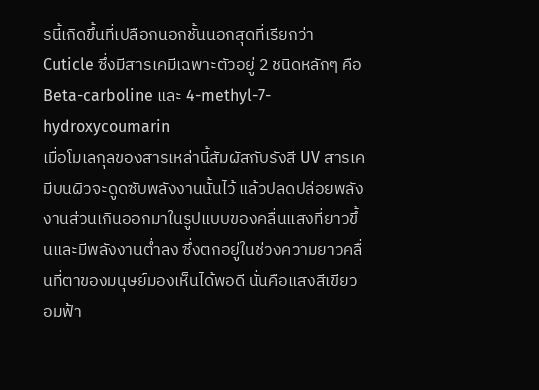รนี้เกิดขึ้นที่เปลือกนอกชั้นนอกสุดที่เรียกว่า Cuticle ซึ่งมีสารเคมีเฉพาะตัวอยู่ 2 ชนิดหลักๆ คือ Beta-carboline และ 4-methyl-7-hydroxycoumarin
เมื่อโมเลกุลของสารเหล่านี้สัมผัสกับรังสี UV สารเคมีบนผิวจะดูดซับพลังงานนั้นไว้ แล้วปลดปล่อยพลังงานส่วนเกินออกมาในรูปแบบของคลื่นแสงที่ยาวขึ้นและมีพลังงานต่ำลง ซึ่งตกอยู่ในช่วงความยาวคลื่นที่ตาของมนุษย์มองเห็นได้พอดี นั่นคือแสงสีเขียวอมฟ้า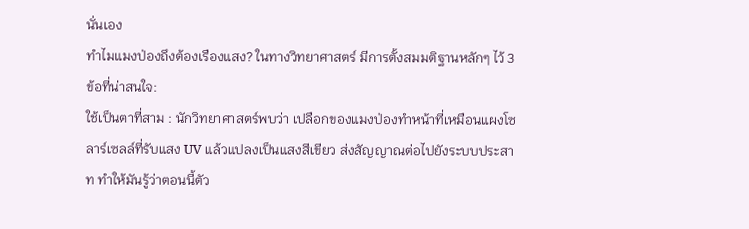นั่นเอง
ทำไมแมงป่องถึงต้องเรืองแสง? ในทางวิทยาศาสตร์ มีการตั้งสมมติฐานหลักๆ ไว้ 3 ข้อที่น่าสนใจ:
ใช้เป็นตาที่สาม : นักวิทยาศาสตร์พบว่า เปลือกของแมงป่องทำหน้าที่เหมือนแผงโซลาร์เซลล์ที่รับแสง UV แล้วแปลงเป็นแสงสีเขียว ส่งสัญญาณต่อไปยังระบบประสาท ทำให้มันรู้ว่าตอนนี้ตัว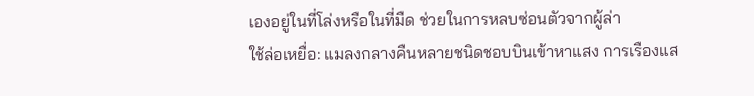เองอยู่ในที่โล่งหรือในที่มืด ช่วยในการหลบซ่อนตัวจากผู้ล่า
ใช้ล่อเหยื่อ: แมลงกลางคืนหลายชนิดชอบบินเข้าหาแสง การเรืองแส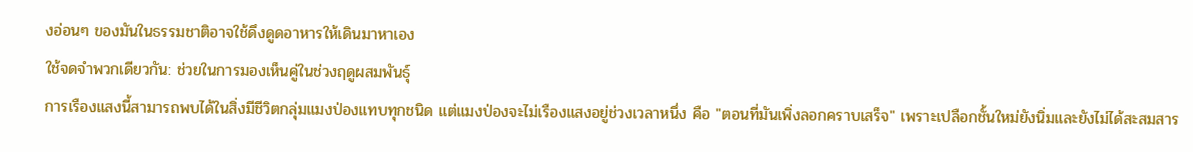งอ่อนๆ ของมันในธรรมชาติอาจใช้ดึงดูดอาหารให้เดินมาหาเอง
ใช้จดจำพวกเดียวกัน: ช่วยในการมองเห็นคู่ในช่วงฤดูผสมพันธุ์
การเรืองแสงนี้สามารถพบได้ในสิ่งมีชีวิตกลุ่มแมงป่องแทบทุกชนิด แต่แมงป่องจะไม่เรืองแสงอยู่ช่วงเวลาหนึ่ง คือ "ตอนที่มันเพิ่งลอกคราบเสร็จ" เพราะเปลือกชั้นใหม่ยังนิ่มและยังไม่ได้สะสมสาร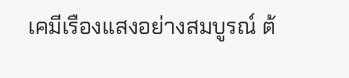เคมีเรืองแสงอย่างสมบูรณ์ ต้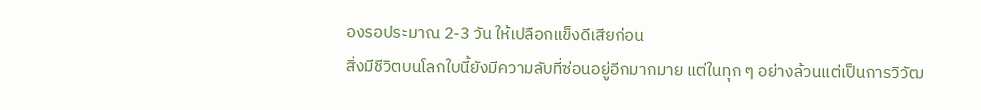องรอประมาณ 2-3 วัน ให้เปลือกแข็งดีเสียก่อน
สิ่งมีชีวิตบนโลกใบนี้ยังมีความลับที่ซ่อนอยู่อีกมากมาย แต่ในทุก ๆ อย่างล้วนแต่เป็นการวิวัฒ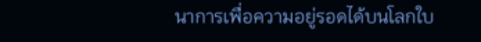นาการเพื่อความอยู่รอดได้บนโลกใบ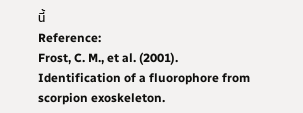นี้
Reference:
Frost, C. M., et al. (2001). Identification of a fluorophore from scorpion exoskeleton.